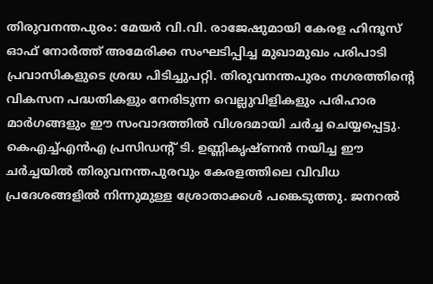തിരുവനന്തപുരം: മേയർ വി.വി. രാജേഷുമായി കേരള ഹിന്ദൂസ് ഓഫ് നോർത്ത് അമേരിക്ക സംഘടിപ്പിച്ച മുഖാമുഖം പരിപാടി പ്രവാസികളുടെ ശ്രദ്ധ പിടിച്ചുപറ്റി. തിരുവനന്തപുരം നഗരത്തിന്റെ വികസന പദ്ധതികളും നേരിടുന്ന വെല്ലുവിളികളും പരിഹാര മാർഗങ്ങളും ഈ സംവാദത്തിൽ വിശദമായി ചർച്ച ചെയ്യപ്പെട്ടു.
കെഎച്ച്എൻഎ പ്രസിഡന്റ് ടി. ഉണ്ണികൃഷ്ണൻ നയിച്ച ഈ ചർച്ചയിൽ തിരുവനന്തപുരവും കേരളത്തിലെ വിവിധ പ്രദേശങ്ങളിൽ നിന്നുമുള്ള ശ്രോതാക്കൾ പങ്കെടുത്തു. ജനറൽ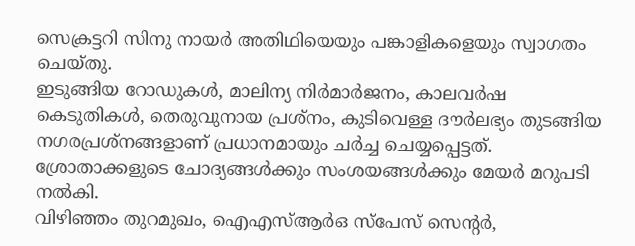സെക്രട്ടറി സിനു നായർ അതിഥിയെയും പങ്കാളികളെയും സ്വാഗതം ചെയ്തു.
ഇടുങ്ങിയ റോഡുകൾ, മാലിന്യ നിർമാർജനം, കാലവർഷ കെടുതികൾ, തെരുവുനായ പ്രശ്നം, കുടിവെള്ള ദൗർലഭ്യം തുടങ്ങിയ നഗരപ്രശ്നങ്ങളാണ് പ്രധാനമായും ചർച്ച ചെയ്യപ്പെട്ടത്. ശ്രോതാക്കളുടെ ചോദ്യങ്ങൾക്കും സംശയങ്ങൾക്കും മേയർ മറുപടി നൽകി.
വിഴിഞ്ഞം തുറമുഖം, ഐഎസ്ആർഒ സ്പേസ് സെന്റർ,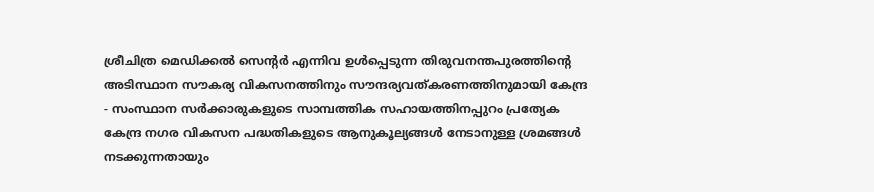ശ്രീചിത്ര മെഡിക്കൽ സെന്റർ എന്നിവ ഉൾപ്പെടുന്ന തിരുവനന്തപുരത്തിന്റെ അടിസ്ഥാന സൗകര്യ വികസനത്തിനും സൗന്ദര്യവത്കരണത്തിനുമായി കേന്ദ്ര - സംസ്ഥാന സർക്കാരുകളുടെ സാമ്പത്തിക സഹായത്തിനപ്പുറം പ്രത്യേക കേന്ദ്ര നഗര വികസന പദ്ധതികളുടെ ആനുകൂല്യങ്ങൾ നേടാനുള്ള ശ്രമങ്ങൾ നടക്കുന്നതായും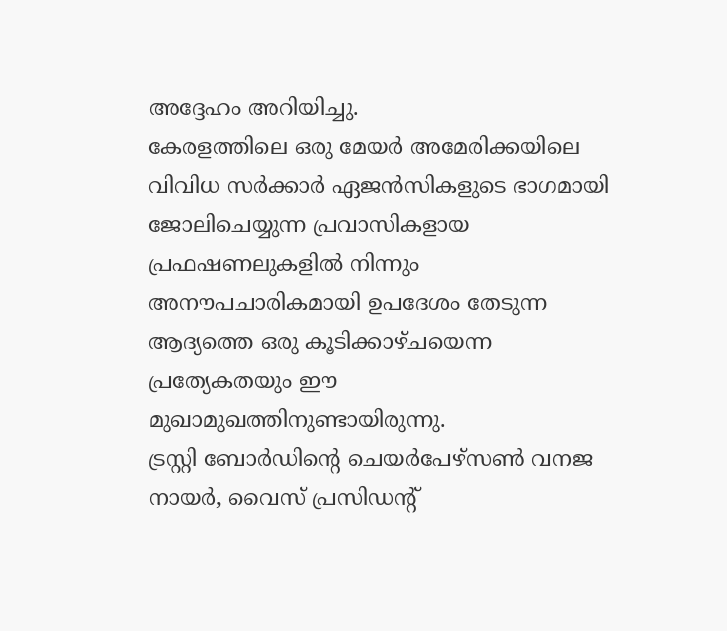അദ്ദേഹം അറിയിച്ചു.
കേരളത്തിലെ ഒരു മേയർ അമേരിക്കയിലെ വിവിധ സർക്കാർ ഏജൻസികളുടെ ഭാഗമായി ജോലിചെയ്യുന്ന പ്രവാസികളായ പ്രഫഷണലുകളിൽ നിന്നും അനൗപചാരികമായി ഉപദേശം തേടുന്ന ആദ്യത്തെ ഒരു കൂടിക്കാഴ്ചയെന്ന പ്രത്യേകതയും ഈ മുഖാമുഖത്തിനുണ്ടായിരുന്നു.
ട്രസ്റ്റി ബോർഡിന്റെ ചെയർപേഴ്സൺ വനജ നായർ, വൈസ് പ്രസിഡന്റ്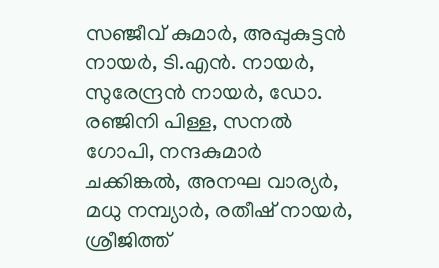സഞ്ജീവ് കുമാർ, അപ്പുകുട്ടൻ നായർ, ടി.എൻ. നായർ, സുരേന്ദ്രൻ നായർ, ഡോ. രഞ്ജിനി പിള്ള, സനൽ ഗോപി, നന്ദകുമാർ ചക്കിങ്കൽ, അനഘ വാര്യർ, മധു നമ്പ്യാർ, രതീഷ് നായർ, ശ്രീജിത്ത്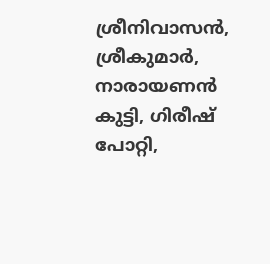ശ്രീനിവാസൻ, ശ്രീകുമാർ, നാരായണൻ കുട്ടി, ഗിരീഷ് പോറ്റി,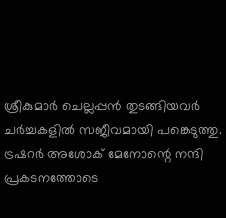ശ്രീകുമാർ ചെല്ലപ്പൻ തുടങ്ങിയവർ ചർച്ചകളിൽ സജീവമായി പങ്കെടുത്തു.
ട്രഷറർ അശോക് മേനോന്റെ നന്ദി പ്രകടനത്തോടെ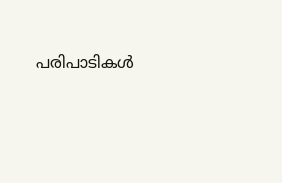പരിപാടികൾ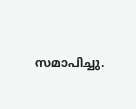സമാപിച്ചു.